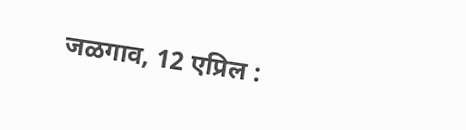जळगाव, 12 एप्रिल :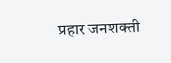प्रहार जनशक्ती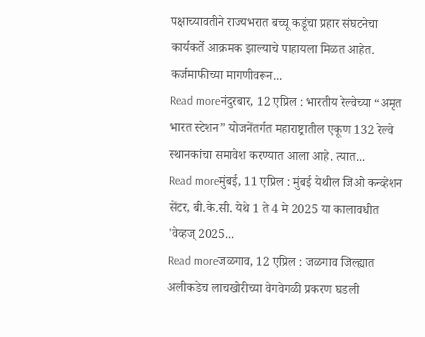पक्षाच्यावतीने राज्यभरात बच्चू कडूंचा प्रहार संघटनेचा कार्यकर्ते आक्रमक झाल्याचे पाहायला मिळत आहेत. कर्जमाफीच्या मागणीवरून...
Read moreनंदुरबार, 12 एप्रिल : भारतीय रेल्वेच्या “अमृत भारत स्टेशन” योजनेंतर्गत महाराष्ट्रातील एकूण 132 रेल्वे स्थानकांचा समावेश करण्यात आला आहे. त्यात...
Read moreमुंबई, 11 एप्रिल : मुंबई येथील जिओ कन्व्हेशन सेंटर, बी.के.सी. येथे 1 ते 4 मे 2025 या कालावधीत 'वेव्हज् 2025...
Read moreजळगाव, 12 एप्रिल : जळगाव जिल्ह्यात अलीकडेच लाचखोरीच्या वेगवेगळी प्रकरण घडली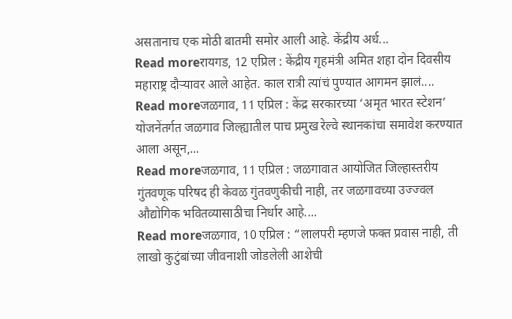असतानाच एक मोठी बातमी समोर आली आहे. केंद्रीय अर्ध...
Read moreरायगड, 12 एप्रिल : केंद्रीय गृहमंत्री अमित शहा दोन दिवसीय महाराष्ट्र दौऱ्यावर आले आहेत. काल रात्री त्यांचं पुण्यात आगमन झालं....
Read moreजळगाव, 11 एप्रिल : केंद्र सरकारच्या ‘अमृत भारत स्टेशन’ योजनेंतर्गत जळगाव जिल्ह्यातील पाच प्रमुख रेल्वे स्थानकांचा समावेश करण्यात आला असून,...
Read moreजळगाव, 11 एप्रिल : जळगावात आयोजित जिल्हास्तरीय गुंतवणूक परिषद ही केवळ गुंतवणुकीची नाही, तर जळगावच्या उज्ज्वल औद्योगिक भवितव्यासाठीचा निर्धार आहे....
Read moreजळगाव, 10 एप्रिल : “लालपरी म्हणजे फक्त प्रवास नाही, ती लाखो कुटुंबांच्या जीवनाशी जोडलेली आशेची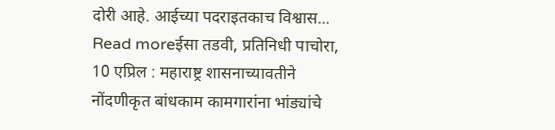दोरी आहे. आईच्या पदराइतकाच विश्वास...
Read moreईसा तडवी, प्रतिनिधी पाचोरा, 10 एप्रिल : महाराष्ट्र शासनाच्यावतीने नोंदणीकृत बांधकाम कामगारांना भांड्यांचे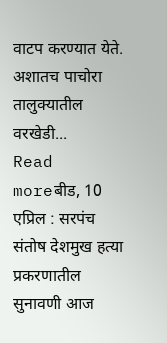वाटप करण्यात येते. अशातच पाचोरा तालुक्यातील वरखेडी...
Read moreबीड, 10 एप्रिल : सरपंच संतोष देशमुख हत्या प्रकरणातील सुनावणी आज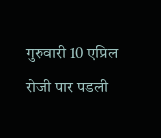गुरुवारी 10 एप्रिल रोजी पार पडली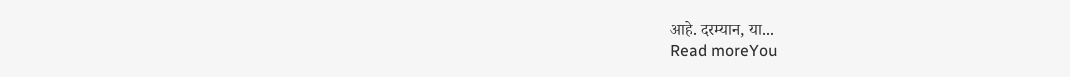आहे. दरम्यान, या...
Read moreYou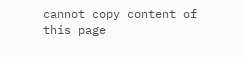cannot copy content of this page